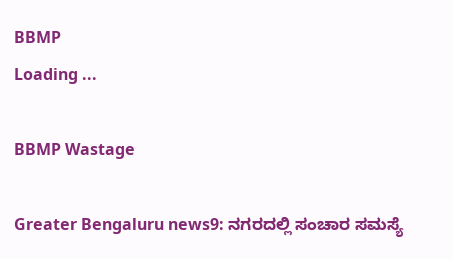BBMP
Loading ...

BBMP Wastage

Greater Bengaluru news9: ನಗರದಲ್ಲಿ ಸಂಚಾರ ಸಮಸ್ಯೆ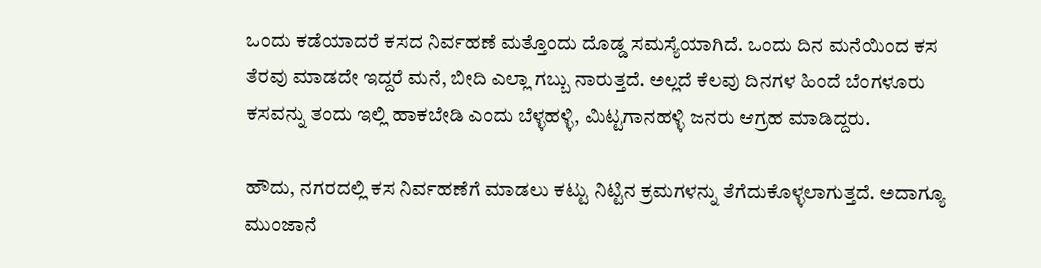ಒಂದು ಕಡೆಯಾದರೆ ಕಸದ ನಿರ್ವಹಣೆ ಮತ್ತೊಂದು ದೊಡ್ಡ ಸಮಸ್ಯೆಯಾಗಿದೆ. ಒಂದು ದಿನ ಮನೆಯಿಂದ ಕಸ ತೆರವು ಮಾಡದೇ ಇದ್ದರೆ ಮನೆ, ಬೀದಿ ಎಲ್ಲಾ ಗಬ್ಬು ನಾರುತ್ತದೆ. ಅಲ್ಲದೆ ಕೆಲವು ದಿನಗಳ ಹಿಂದೆ ಬೆಂಗಳೂರು ಕಸವನ್ನು ತಂದು ಇಲ್ಲಿ ಹಾಕಬೇಡಿ ಎಂದು ಬೆಳ್ಳಹಳ್ಳಿ, ಮಿಟ್ಟಗಾನಹಳ್ಳಿ ಜನರು ಆಗ್ರಹ ಮಾಡಿದ್ದರು.

ಹೌದು, ನಗರದಲ್ಲಿ ಕಸ ನಿರ್ವಹಣೆಗೆ ಮಾಡಲು ಕಟ್ಟು ನಿಟ್ಟಿನ ಕ್ರಮಗಳನ್ನು ತೆಗೆದುಕೊಳ್ಳಲಾಗುತ್ತದೆ. ಅದಾಗ್ಯೂ ಮುಂಜಾನೆ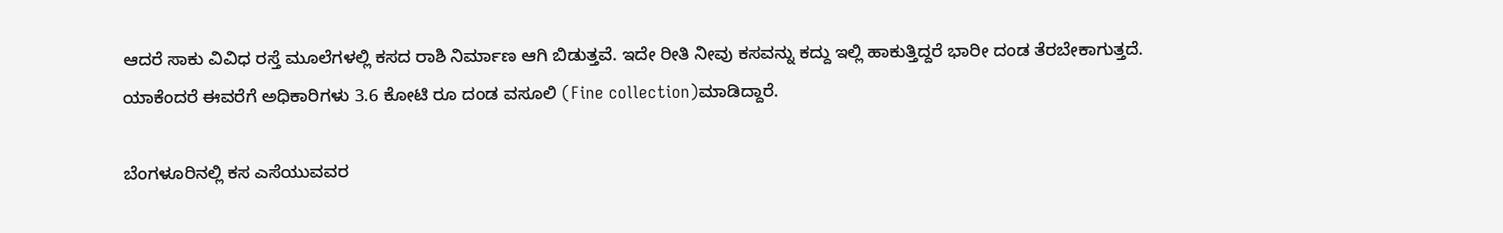ಆದರೆ ಸಾಕು ವಿವಿಧ ರಸ್ತೆ ಮೂಲೆಗಳಲ್ಲಿ ಕಸದ ರಾಶಿ ನಿರ್ಮಾಣ ಆಗಿ ಬಿಡುತ್ತವೆ. ಇದೇ ರೀತಿ ನೀವು ಕಸವನ್ನು ಕದ್ದು ಇಲ್ಲಿ ಹಾಕುತ್ತಿದ್ದರೆ ಭಾರೀ ದಂಡ ತೆರಬೇಕಾಗುತ್ತದೆ. ಯಾಕೆಂದರೆ ಈವರೆಗೆ ಅಧಿಕಾರಿಗಳು 3.6 ಕೋಟಿ ರೂ ದಂಡ ವಸೂಲಿ (Fine collection)ಮಾಡಿದ್ದಾರೆ.

ಬೆಂಗಳೂರಿನಲ್ಲಿ ಕಸ ಎಸೆಯುವವರ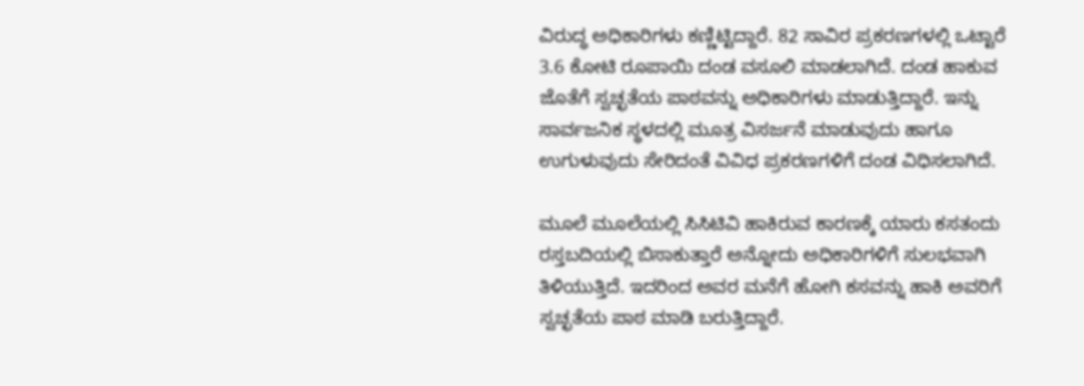ವಿರುದ್ಧ ಅಧಿಕಾರಿಗಳು ಕಣ್ಣಿಟ್ಟಿದ್ದಾರೆ. 82 ಸಾವಿರ ಪ್ರಕರಣಗಳಲ್ಲಿ ಒಟ್ಟಾರೆ 3.6 ಕೋಟಿ ರೂಪಾಯಿ ದಂಡ ವಸೂಲಿ ಮಾಡಲಾಗಿದೆ. ದಂಡ ಹಾಕುವ ಜೊತೆಗೆ ಸ್ವಚ್ಛತೆಯ ಪಾಠವನ್ನು ಅಧಿಕಾರಿಗಳು ಮಾಡುತ್ತಿದ್ದಾರೆ. ಇನ್ನು ಸಾರ್ವಜನಿಕ ಸ್ಥಳದಲ್ಲಿ ಮೂತ್ರ ವಿಸರ್ಜನೆ ಮಾಡುವುದು ಹಾಗೂ ಉಗುಳುವುದು ಸೇರಿದಂತೆ ವಿವಿಧ ಪ್ರಕರಣಗಳಿಗೆ ದಂಡ ವಿಧಿಸಲಾಗಿದೆ.

ಮೂಲೆ ಮೂಲೆಯಲ್ಲಿ ಸಿಸಿಟಿವಿ ಹಾಕಿರುವ ಕಾರಣಕ್ಕೆ ಯಾರು ಕಸತಂದು ರಸ್ತಬದಿಯಲ್ಲಿ ಬಿಸಾಕುತ್ತಾರೆ ಅನ್ನೋದು ಅಧಿಕಾರಿಗಳಿಗೆ ಸುಲಭವಾಗಿ ತಿಳಿಯುತ್ತಿದೆ. ಇದರಿಂದ ಅವರ ಮನೆಗೆ ಹೋಗಿ ಕಸವನ್ನು ಹಾಕಿ ಅವರಿಗೆ ಸ್ವಚ್ಛತೆಯ ಪಾಠ ಮಾಡಿ ಬರುತ್ತಿದ್ದಾರೆ.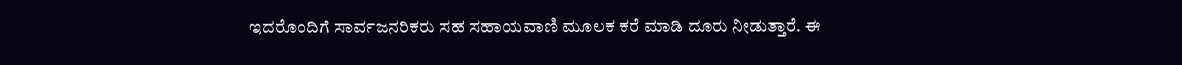ಇದರೊಂದಿಗೆ ಸಾರ್ವಜನರಿಕರು ಸಹ ಸಹಾಯವಾಣಿ ಮೂಲಕ ಕರೆ ಮಾಡಿ ದೂರು ನೀಡುತ್ತಾರೆ. ಈ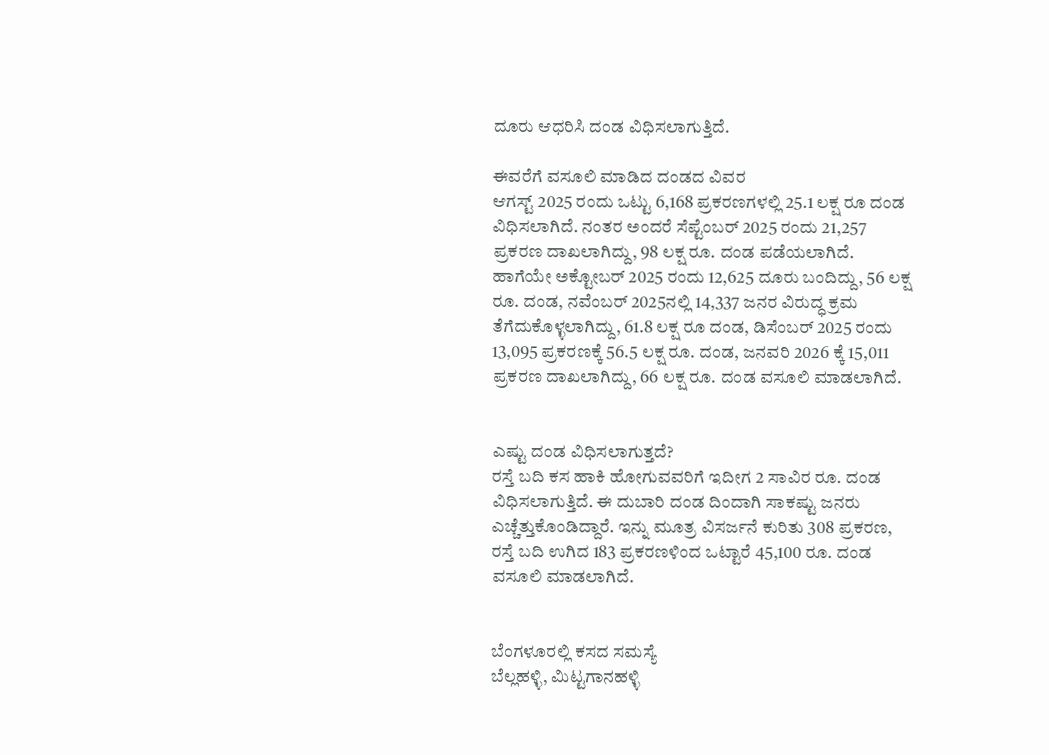ದೂರು ಆಧರಿಸಿ ದಂಡ ವಿಧಿಸಲಾಗುತ್ತಿದೆ.

ಈವರೆಗೆ ವಸೂಲಿ ಮಾಡಿದ ದಂಡದ ವಿವರ
ಆಗಸ್ಟ್‌ 2025 ರಂದು ಒಟ್ಟು 6,168 ಪ್ರಕರಣಗಳಲ್ಲಿ 25.1 ಲಕ್ಷ ರೂ ದಂಡ ವಿಧಿಸಲಾಗಿದೆ. ನಂತರ ಅಂದರೆ ಸೆಪ್ಟೆಂಬರ್‌ 2025 ರಂದು 21,257 ಪ್ರಕರಣ ದಾಖಲಾಗಿದ್ದು, 98 ಲಕ್ಷ ರೂ. ದಂಡ ಪಡೆಯಲಾಗಿದೆ. ಹಾಗೆಯೇ ಅಕ್ಟೋಬರ್‌ 2025 ರಂದು 12,625 ದೂರು ಬಂದಿದ್ದು, 56 ಲಕ್ಷ ರೂ. ದಂಡ, ನವೆಂಬರ್‌ 2025ನಲ್ಲಿ 14,337 ಜನರ ವಿರುದ್ಧ ಕ್ರಮ ತೆಗೆದುಕೊಳ್ಳಲಾಗಿದ್ದು, 61.8 ಲಕ್ಷ ರೂ ದಂಡ, ಡಿಸೆಂಬರ್‌ 2025 ರಂದು 13,095 ಪ್ರಕರಣಕ್ಕೆ 56.5 ಲಕ್ಷ ರೂ. ದಂಡ, ಜನವರಿ 2026 ಕ್ಕೆ 15,011 ಪ್ರಕರಣ ದಾಖಲಾಗಿದ್ದು, 66 ಲಕ್ಷ ರೂ. ದಂಡ ವಸೂಲಿ ಮಾಡಲಾಗಿದೆ.


ಎಷ್ಟು ದಂಡ ವಿಧಿಸಲಾಗುತ್ತದೆ?
ರಸ್ತೆ ಬದಿ ಕಸ ಹಾಕಿ ಹೋಗುವವರಿಗೆ ಇದೀಗ 2 ಸಾವಿರ ರೂ. ದಂಡ ವಿಧಿಸಲಾಗುತ್ತಿದೆ. ಈ ದುಬಾರಿ ದಂಡ ದಿಂದಾಗಿ ಸಾಕಷ್ಟು ಜನರು ಎಚ್ಚೆತ್ತುಕೊಂಡಿದ್ದಾರೆ. ಇನ್ನು ಮೂತ್ರ ವಿಸರ್ಜನೆ ಕುರಿತು 308 ಪ್ರಕರಣ, ರಸ್ತೆ ಬದಿ ಉಗಿದ 183 ಪ್ರಕರಣಳಿಂದ ಒಟ್ಟಾರೆ 45,100 ರೂ. ದಂಡ ವಸೂಲಿ ಮಾಡಲಾಗಿದೆ.


ಬೆಂಗಳೂರಲ್ಲಿ ಕಸದ ಸಮಸ್ಯೆ
ಬೆಲ್ಲಹಳ್ಳಿ, ಮಿಟ್ಟಗಾನಹಳ್ಳಿ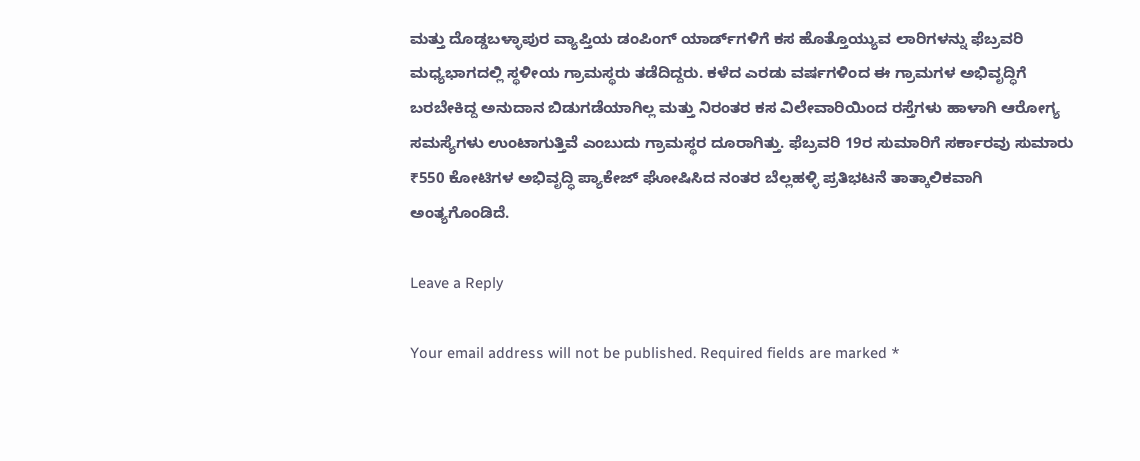ಮತ್ತು ದೊಡ್ಡಬಳ್ಳಾಪುರ ವ್ಯಾಪ್ತಿಯ ಡಂಪಿಂಗ್ ಯಾರ್ಡ್‌ಗಳಿಗೆ ಕಸ ಹೊತ್ತೊಯ್ಯುವ ಲಾರಿಗಳನ್ನು ಫೆಬ್ರವರಿ ಮಧ್ಯಭಾಗದಲ್ಲಿ ಸ್ಥಳೀಯ ಗ್ರಾಮಸ್ಥರು ತಡೆದಿದ್ದರು. ಕಳೆದ ಎರಡು ವರ್ಷಗಳಿಂದ ಈ ಗ್ರಾಮಗಳ ಅಭಿವೃದ್ಧಿಗೆ ಬರಬೇಕಿದ್ದ ಅನುದಾನ ಬಿಡುಗಡೆಯಾಗಿಲ್ಲ ಮತ್ತು ನಿರಂತರ ಕಸ ವಿಲೇವಾರಿಯಿಂದ ರಸ್ತೆಗಳು ಹಾಳಾಗಿ ಆರೋಗ್ಯ ಸಮಸ್ಯೆಗಳು ಉಂಟಾಗುತ್ತಿವೆ ಎಂಬುದು ಗ್ರಾಮಸ್ಥರ ದೂರಾಗಿತ್ತು. ಫೆಬ್ರವರಿ 19ರ ಸುಮಾರಿಗೆ ಸರ್ಕಾರವು ಸುಮಾರು ₹550 ಕೋಟಿಗಳ ಅಭಿವೃದ್ಧಿ ಪ್ಯಾಕೇಜ್ ಘೋಷಿಸಿದ ನಂತರ ಬೆಲ್ಲಹಳ್ಳಿ ಪ್ರತಿಭಟನೆ ತಾತ್ಕಾಲಿಕವಾಗಿ ಅಂತ್ಯಗೊಂಡಿದೆ.

Leave a Reply

Your email address will not be published. Required fields are marked *